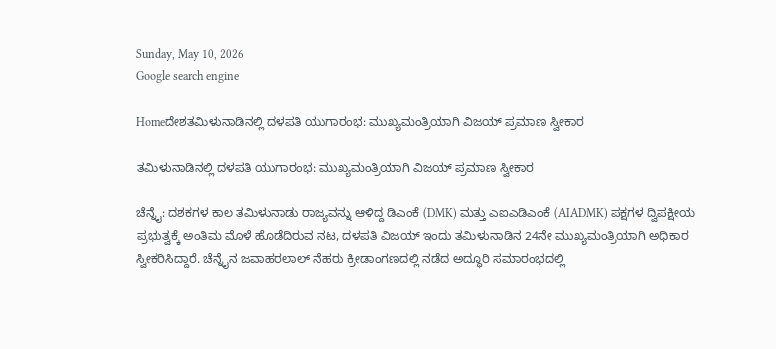Sunday, May 10, 2026
Google search engine

Homeದೇಶತಮಿಳುನಾಡಿನಲ್ಲಿ ದಳಪತಿ ಯುಗಾರಂಭ: ಮುಖ್ಯಮಂತ್ರಿಯಾಗಿ ವಿಜಯ್ ಪ್ರಮಾಣ ಸ್ವೀಕಾರ

ತಮಿಳುನಾಡಿನಲ್ಲಿ ದಳಪತಿ ಯುಗಾರಂಭ: ಮುಖ್ಯಮಂತ್ರಿಯಾಗಿ ವಿಜಯ್ ಪ್ರಮಾಣ ಸ್ವೀಕಾರ

ಚೆನ್ನೈ: ದಶಕಗಳ ಕಾಲ ತಮಿಳುನಾಡು ರಾಜ್ಯವನ್ನು ಆಳಿದ್ದ ಡಿಎಂಕೆ (DMK) ಮತ್ತು ಎಐಎಡಿಎಂಕೆ (AIADMK) ಪಕ್ಷಗಳ ದ್ವಿಪಕ್ಷೀಯ ಪ್ರಭುತ್ವಕ್ಕೆ ಅಂತಿಮ ಮೊಳೆ ಹೊಡೆದಿರುವ ನಟ, ದಳಪತಿ ವಿಜಯ್ ಇಂದು ತಮಿಳುನಾಡಿನ 24ನೇ ಮುಖ್ಯಮಂತ್ರಿಯಾಗಿ ಅಧಿಕಾರ ಸ್ವೀಕರಿಸಿದ್ದಾರೆ. ಚೆನ್ನೈನ ಜವಾಹರಲಾಲ್ ನೆಹರು ಕ್ರೀಡಾಂಗಣದಲ್ಲಿ ನಡೆದ ಅದ್ಧೂರಿ ಸಮಾರಂಭದಲ್ಲಿ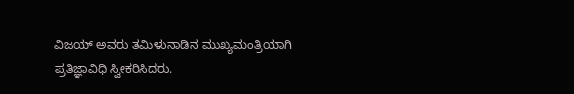ವಿಜಯ್ ಅವರು ತಮಿಳುನಾಡಿನ ಮುಖ್ಯಮಂತ್ರಿಯಾಗಿ ಪ್ರತಿಜ್ಞಾವಿಧಿ ಸ್ವೀಕರಿಸಿದರು.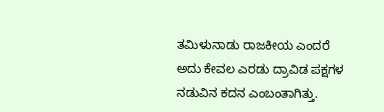ತಮಿಳುನಾಡು ರಾಜಕೀಯ ಎಂದರೆ ಅದು ಕೇವಲ ಎರಡು ದ್ರಾವಿಡ ಪಕ್ಷಗಳ ನಡುವಿನ ಕದನ ಎಂಬಂತಾಗಿತ್ತು.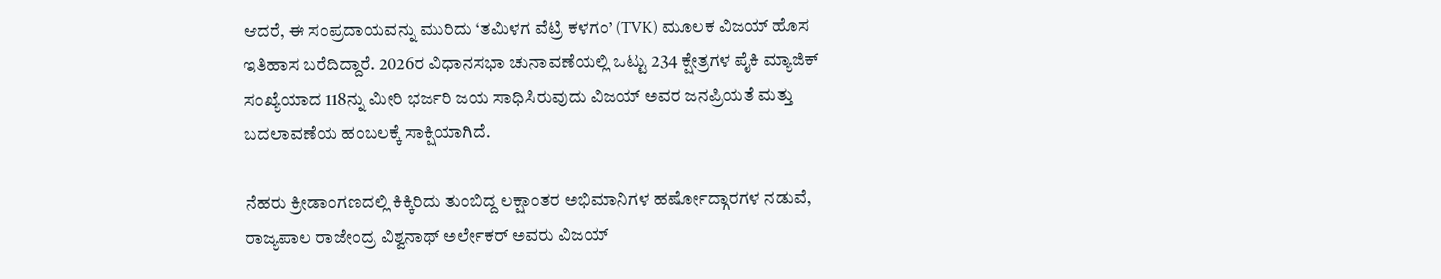ಆದರೆ, ಈ ಸಂಪ್ರದಾಯವನ್ನು ಮುರಿದು ‘ತಮಿಳಗ ವೆಟ್ರಿ ಕಳಗಂ’ (TVK) ಮೂಲಕ ವಿಜಯ್ ಹೊಸ ಇತಿಹಾಸ ಬರೆದಿದ್ದಾರೆ. 2026ರ ವಿಧಾನಸಭಾ ಚುನಾವಣೆಯಲ್ಲಿ ಒಟ್ಟು 234 ಕ್ಷೇತ್ರಗಳ ಪೈಕಿ ಮ್ಯಾಜಿಕ್ ಸಂಖ್ಯೆಯಾದ 118ನ್ನು ಮೀರಿ ಭರ್ಜರಿ ಜಯ ಸಾಧಿಸಿರುವುದು ವಿಜಯ್ ಅವರ ಜನಪ್ರಿಯತೆ ಮತ್ತು ಬದಲಾವಣೆಯ ಹಂಬಲಕ್ಕೆ ಸಾಕ್ಷಿಯಾಗಿದೆ.

ನೆಹರು ಕ್ರೀಡಾಂಗಣದಲ್ಲಿ ಕಿಕ್ಕಿರಿದು ತುಂಬಿದ್ದ ಲಕ್ಷಾಂತರ ಅಭಿಮಾನಿಗಳ ಹರ್ಷೋದ್ಗಾರಗಳ ನಡುವೆ, ರಾಜ್ಯಪಾಲ ರಾಜೇಂದ್ರ ವಿಶ್ವನಾಥ್ ಅರ್ಲೇಕರ್ ಅವರು ವಿಜಯ್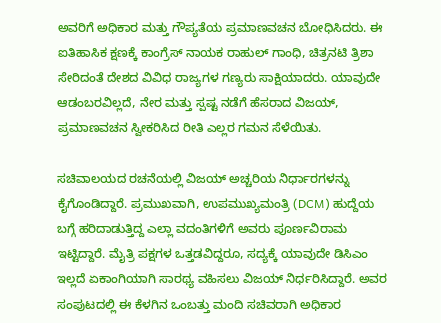ಅವರಿಗೆ ಅಧಿಕಾರ ಮತ್ತು ಗೌಪ್ಯತೆಯ ಪ್ರಮಾಣವಚನ ಬೋಧಿಸಿದರು. ಈ ಐತಿಹಾಸಿಕ ಕ್ಷಣಕ್ಕೆ ಕಾಂಗ್ರೆಸ್ ನಾಯಕ ರಾಹುಲ್ ಗಾಂಧಿ, ಚಿತ್ರನಟಿ ತ್ರಿಶಾ ಸೇರಿದಂತೆ ದೇಶದ ವಿವಿಧ ರಾಜ್ಯಗಳ ಗಣ್ಯರು ಸಾಕ್ಷಿಯಾದರು. ಯಾವುದೇ ಆಡಂಬರವಿಲ್ಲದೆ, ನೇರ ಮತ್ತು ಸ್ಪಷ್ಟ ನಡೆಗೆ ಹೆಸರಾದ ವಿಜಯ್, ಪ್ರಮಾಣವಚನ ಸ್ವೀಕರಿಸಿದ ರೀತಿ ಎಲ್ಲರ ಗಮನ ಸೆಳೆಯಿತು.

ಸಚಿವಾಲಯದ ರಚನೆಯಲ್ಲಿ ವಿಜಯ್ ಅಚ್ಚರಿಯ ನಿರ್ಧಾರಗಳನ್ನು ಕೈಗೊಂಡಿದ್ದಾರೆ. ಪ್ರಮುಖವಾಗಿ, ಉಪಮುಖ್ಯಮಂತ್ರಿ (DCM) ಹುದ್ದೆಯ ಬಗ್ಗೆ ಹರಿದಾಡುತ್ತಿದ್ದ ಎಲ್ಲಾ ವದಂತಿಗಳಿಗೆ ಅವರು ಪೂರ್ಣವಿರಾಮ ಇಟ್ಟಿದ್ದಾರೆ. ಮೈತ್ರಿ ಪಕ್ಷಗಳ ಒತ್ತಡವಿದ್ದರೂ, ಸದ್ಯಕ್ಕೆ ಯಾವುದೇ ಡಿಸಿಎಂ ಇಲ್ಲದೆ ಏಕಾಂಗಿಯಾಗಿ ಸಾರಥ್ಯ ವಹಿಸಲು ವಿಜಯ್ ನಿರ್ಧರಿಸಿದ್ದಾರೆ. ಅವರ ಸಂಪುಟದಲ್ಲಿ ಈ ಕೆಳಗಿನ ಒಂಬತ್ತು ಮಂದಿ ಸಚಿವರಾಗಿ ಅಧಿಕಾರ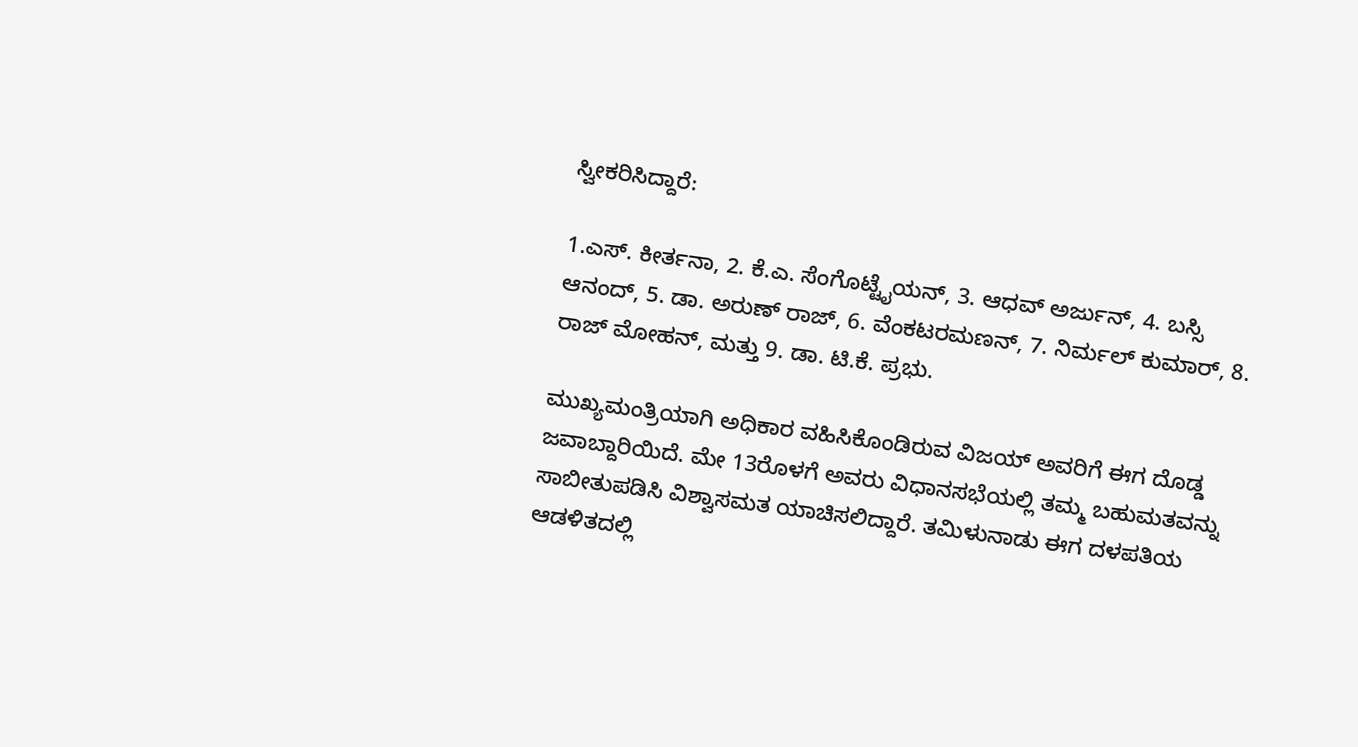ಸ್ವೀಕರಿಸಿದ್ದಾರೆ:

1.ಎಸ್. ಕೀರ್ತನಾ, 2. ಕೆ.ಎ. ಸೆಂಗೊಟ್ಟೈಯನ್, 3. ಆಧವ್ ಅರ್ಜುನ್, 4. ಬಸ್ಸಿ ಆನಂದ್, 5. ಡಾ. ಅರುಣ್ ರಾಜ್‌, 6. ವೆಂಕಟರಮಣನ್‌, 7. ನಿರ್ಮಲ್‌ ಕುಮಾರ್‌, 8. ರಾಜ್‌ ಮೋಹನ್‌, ಮತ್ತು 9. ಡಾ. ಟಿ.ಕೆ. ಪ್ರಭು.

ಮುಖ್ಯಮಂತ್ರಿಯಾಗಿ ಅಧಿಕಾರ ವಹಿಸಿಕೊಂಡಿರುವ ವಿಜಯ್ ಅವರಿಗೆ ಈಗ ದೊಡ್ಡ ಜವಾಬ್ದಾರಿಯಿದೆ. ಮೇ 13ರೊಳಗೆ ಅವರು ವಿಧಾನಸಭೆಯಲ್ಲಿ ತಮ್ಮ ಬಹುಮತವನ್ನು ಸಾಬೀತುಪಡಿಸಿ ವಿಶ್ವಾಸಮತ ಯಾಚಿಸಲಿದ್ದಾರೆ. ತಮಿಳುನಾಡು ಈಗ ದಳಪತಿಯ ಆಡಳಿತದಲ್ಲಿ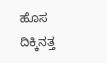ಹೊಸ ದಿಕ್ಕಿನತ್ತ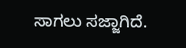ಸಾಗಲು ಸಜ್ಜಾಗಿದೆ.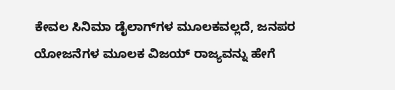ಕೇವಲ ಸಿನಿಮಾ ಡೈಲಾಗ್‌ಗಳ ಮೂಲಕವಲ್ಲದೆ, ಜನಪರ ಯೋಜನೆಗಳ ಮೂಲಕ ವಿಜಯ್ ರಾಜ್ಯವನ್ನು ಹೇಗೆ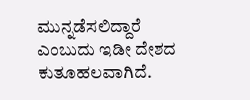ಮುನ್ನಡೆಸಲಿದ್ದಾರೆ ಎಂಬುದು ಇಡೀ ದೇಶದ ಕುತೂಹಲವಾಗಿದೆ.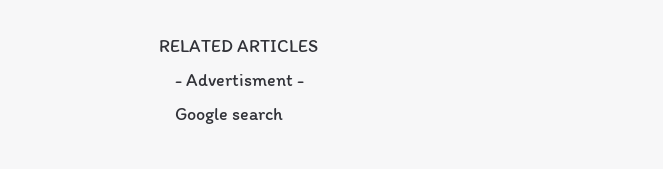RELATED ARTICLES
    - Advertisment -
    Google search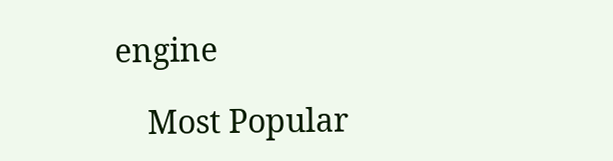engine

    Most Popular